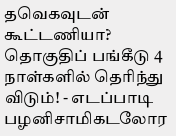தவெகவுடன் கூட்டணியா? தொகுதிப் பங்கீடு 4 நாள்களில் தெரிந்து விடும்! - எடப்பாடி பழனிசாமிகடலோர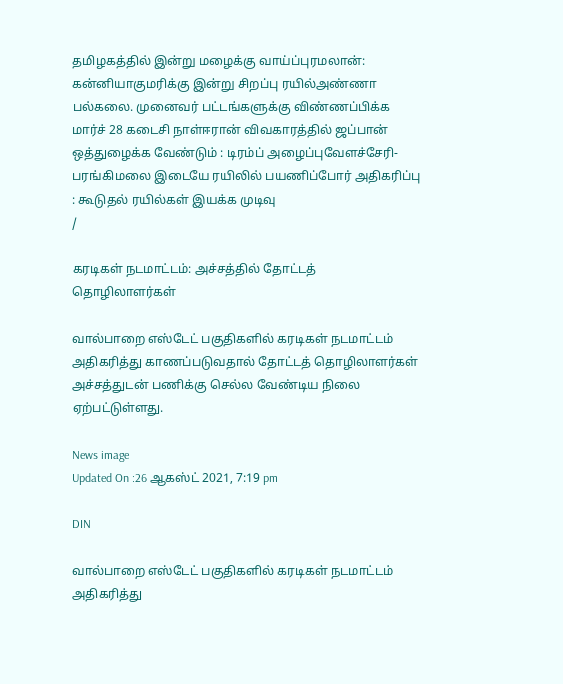தமிழகத்தில் இன்று மழைக்கு வாய்ப்புரமலான்: கன்னியாகுமரிக்கு இன்று சிறப்பு ரயில்அண்ணா பல்கலை. முனைவர் பட்டங்களுக்கு விண்ணப்பிக்க மார்ச் 28 கடைசி நாள்ஈரான் விவகாரத்தில் ஜப்பான் ஒத்துழைக்க வேண்டும் : டிரம்ப் அழைப்புவேளச்சேரி-பரங்கிமலை இடையே ரயிலில் பயணிப்போர் அதிகரிப்பு : கூடுதல் ரயில்கள் இயக்க முடிவு
/

கரடிகள் நடமாட்டம்: அச்சத்தில் தோட்டத் தொழிலாளர்கள்

வால்பாறை எஸ்டேட் பகுதிகளில் கரடிகள் நடமாட்டம் அதிகரித்து காணப்படுவதால் தோட்டத் தொழிலாளர்கள் அச்சத்துடன் பணிக்கு செல்ல வேண்டிய நிலை ஏற்பட்டுள்ளது.

News image
Updated On :26 ஆகஸ்ட் 2021, 7:19 pm

DIN

வால்பாறை எஸ்டேட் பகுதிகளில் கரடிகள் நடமாட்டம் அதிகரித்து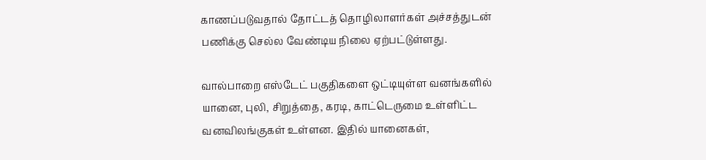காணப்படுவதால் தோட்டத் தொழிலாளர்கள் அச்சத்துடன் பணிக்கு செல்ல வேண்டிய நிலை ஏற்பட்டுள்ளது.

வால்பாறை எஸ்டேட் பகுதிகளை ஒட்டியுள்ள வனங்களில் யானை, புலி, சிறுத்தை, கரடி, காட்டெருமை உள்ளிட்ட வனவிலங்குகள் உள்ளன. இதில் யானைகள்,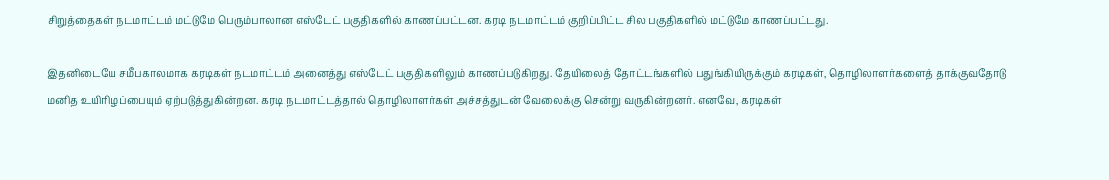சிறுத்தைகள் நடமாட்டம் மட்டுமே பெரும்பாலான எஸ்டேட் பகுதிகளில் காணப்பட்டன. கரடி நடமாட்டம் குறிப்பிட்ட சில பகுதிகளில் மட்டுமே காணப்பட்டது.

இதனிடையே சமீபகாலமாக கரடிகள் நடமாட்டம் அனைத்து எஸ்டேட் பகுதிகளிலும் காணப்படுகிறது. தேயிலைத் தோட்டங்களில் பதுங்கியிருக்கும் கரடிகள், தொழிலாளர்களைத் தாக்குவதோடு மனித உயிரிழப்பையும் ஏற்படுத்துகின்றன. கரடி நடமாட்டத்தால் தொழிலாளர்கள் அச்சத்துடன் வேலைக்கு சென்று வருகின்றனர். எனவே, கரடிகள்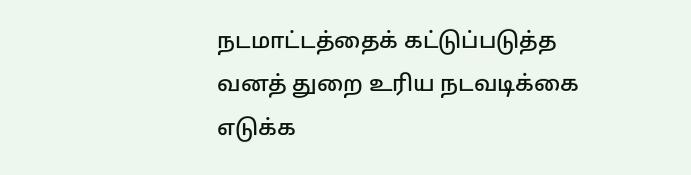நடமாட்டத்தைக் கட்டுப்படுத்த வனத் துறை உரிய நடவடிக்கை எடுக்க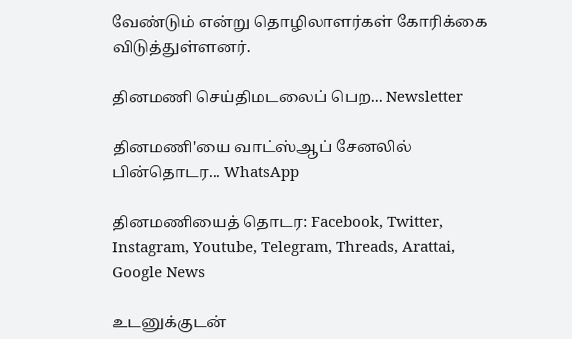வேண்டும் என்று தொழிலாளர்கள் கோரிக்கை விடுத்துள்ளனர்.

தினமணி செய்திமடலைப் பெற... Newsletter

தினமணி'யை வாட்ஸ்ஆப் சேனலில் பின்தொடர... WhatsApp

தினமணியைத் தொடர: Facebook, Twitter, Instagram, Youtube, Telegram, Threads, Arattai, Google News

உடனுக்குடன்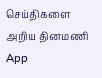செய்திகளை அறிய தினமணி App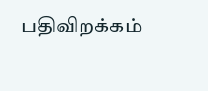பதிவிறக்கம்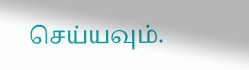செய்யவும்.